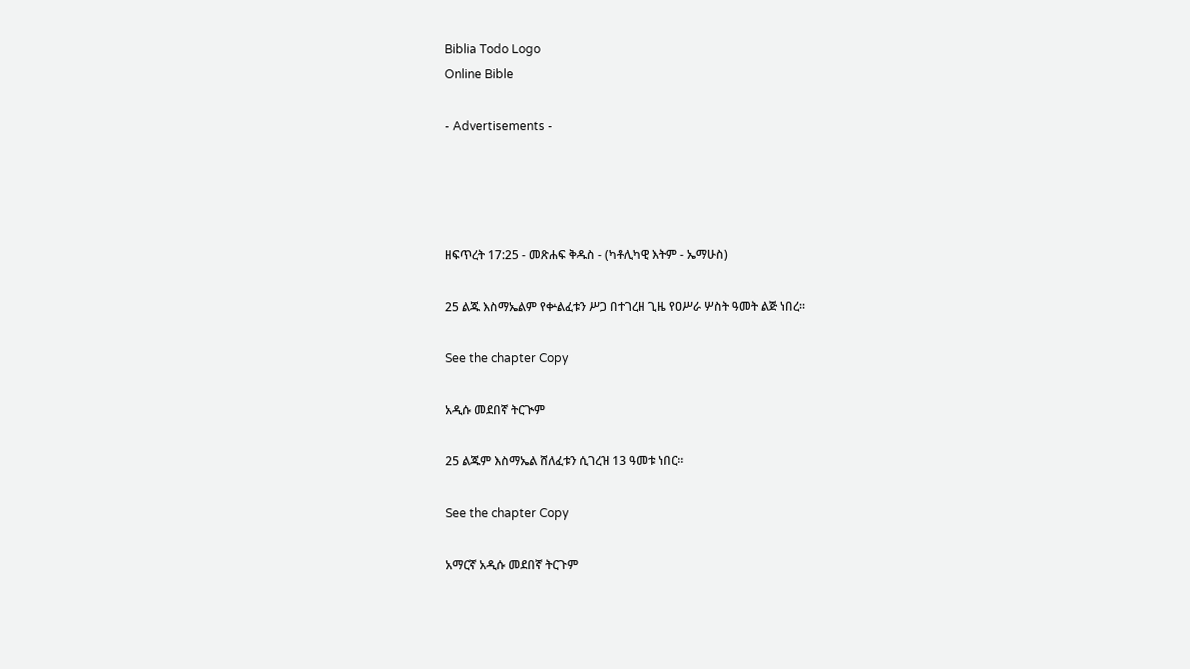Biblia Todo Logo
Online Bible

- Advertisements -




ዘፍጥረት 17:25 - መጽሐፍ ቅዱስ - (ካቶሊካዊ እትም - ኤማሁስ)

25 ልጁ እስማኤልም የቍልፈቱን ሥጋ በተገረዘ ጊዜ የዐሥራ ሦስት ዓመት ልጅ ነበረ።

See the chapter Copy

አዲሱ መደበኛ ትርጒም

25 ልጁም እስማኤል ሸለፈቱን ሲገረዝ 13 ዓመቱ ነበር።

See the chapter Copy

አማርኛ አዲሱ መደበኛ ትርጉም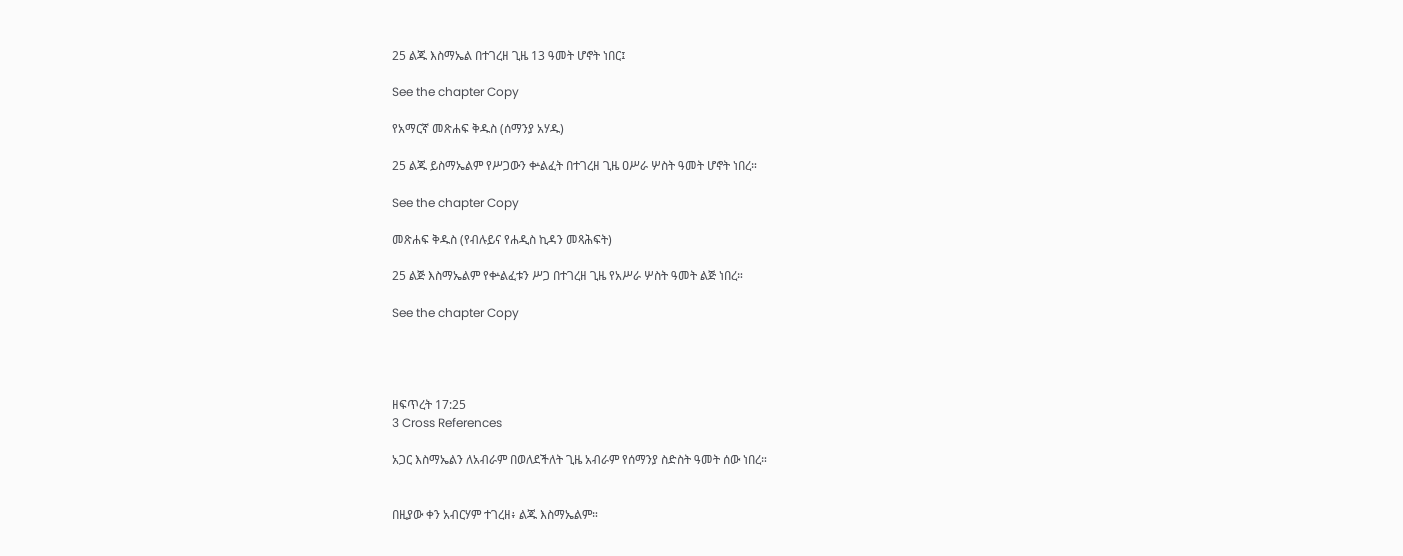25 ልጁ እስማኤል በተገረዘ ጊዜ 13 ዓመት ሆኖት ነበር፤

See the chapter Copy

የአማርኛ መጽሐፍ ቅዱስ (ሰማንያ አሃዱ)

25 ልጁ ይስማኤልም የሥጋውን ቍልፈት በተገረዘ ጊዜ ዐሥራ ሦስት ዓመት ሆኖት ነበረ።

See the chapter Copy

መጽሐፍ ቅዱስ (የብሉይና የሐዲስ ኪዳን መጻሕፍት)

25 ልጅ እስማኤልም የቍልፈቱን ሥጋ በተገረዘ ጊዜ የአሥራ ሦስት ዓመት ልጅ ነበረ።

See the chapter Copy




ዘፍጥረት 17:25
3 Cross References

አጋር እስማኤልን ለአብራም በወለደችለት ጊዜ አብራም የሰማንያ ስድስት ዓመት ሰው ነበረ።


በዚያው ቀን አብርሃም ተገረዘ፥ ልጁ እስማኤልም።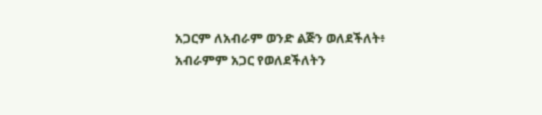አጋርም ለአብራም ወንድ ልጅን ወለደችለት፥ አብራምም አጋር የወለደችለትን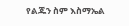የልጁን ስም እስማኤል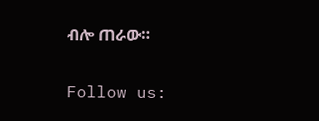ብሎ ጠራው።


Follow us: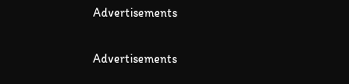Advertisements


Advertisements